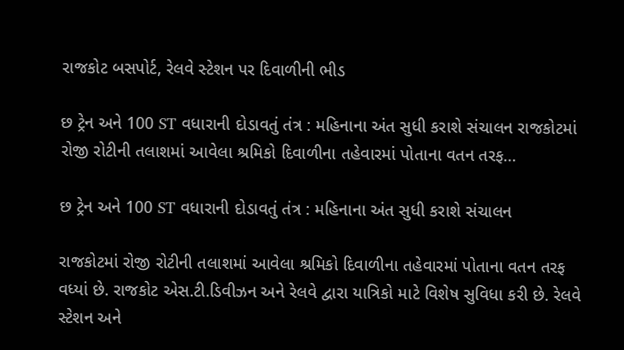રાજકોટ બસપોર્ટ, રેલવે સ્ટેશન પર દિવાળીની ભીડ

છ ટ્રેન અને 100 ST વધારાની દોડાવતું તંત્ર : મહિનાના અંત સુધી કરાશે સંચાલન રાજકોટમાં રોજી રોટીની તલાશમાં આવેલા શ્રમિકો દિવાળીના તહેવારમાં પોતાના વતન તરફ…

છ ટ્રેન અને 100 ST વધારાની દોડાવતું તંત્ર : મહિનાના અંત સુધી કરાશે સંચાલન

રાજકોટમાં રોજી રોટીની તલાશમાં આવેલા શ્રમિકો દિવાળીના તહેવારમાં પોતાના વતન તરફ વધ્યાં છે. રાજકોટ એસ.ટી.ડિવીઝન અને રેલવે દ્વારા યાત્રિકો માટે વિશેષ સુવિધા કરી છે. રેલવે સ્ટેશન અને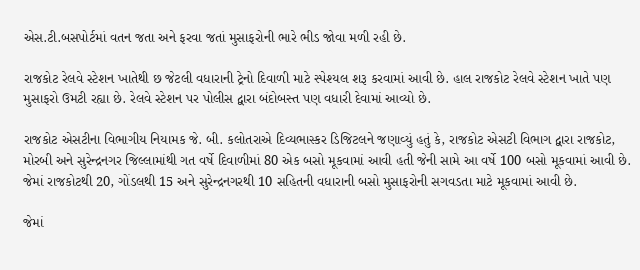એસ.ટી.બસપોર્ટમાં વતન જતા અને ફરવા જતાં મુસાફરોની ભારે ભીડ જોવા મળી રહી છે.

રાજકોટ રેલવે સ્ટેશન ખાતેથી છ જેટલી વધારાની ટ્રેનો દિવાળી માટે સ્પેશ્યલ શરૂ કરવામાં આવી છે. હાલ રાજકોટ રેલવે સ્ટેશન ખાતે પણ મુસાફરો ઉમટી રહ્યા છે. રેલવે સ્ટેશન પર પોલીસ દ્વારા બંદોબસ્ત પણ વધારી દેવામાં આવ્યો છે.

રાજકોટ એસટીના વિભાગીય નિયામક જે. બી. કલોતરાએ દિવ્યભાસ્કર ડિજિટલને જણાવ્યું હતું કે, રાજકોટ એસટી વિભાગ દ્વારા રાજકોટ, મોરબી અને સુરેન્દ્રનગર જિલ્લામાંથી ગત વર્ષે દિવાળીમાં 80 એક બસો મૂકવામાં આવી હતી જેની સામે આ વર્ષે 100 બસો મૂકવામાં આવી છે. જેમાં રાજકોટથી 20, ગોંડલથી 15 અને સુરેન્દ્રનગરથી 10 સહિતની વધારાની બસો મુસાફરોની સગવડતા માટે મૂકવામાં આવી છે.

જેમાં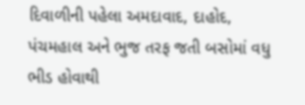દિવાળીની પહેલા અમદાવાદ, દાહોદ, પંચમહાલ અને ભુજ તરફ જતી બસોમાં વધુ ભીડ હોવાથી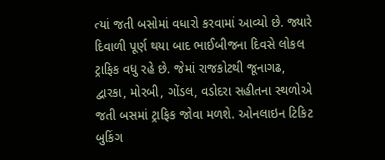ત્યાં જતી બસોમાં વધારો કરવામાં આવ્યો છે. જ્યારે દિવાળી પૂર્ણ થયા બાદ ભાઈબીજના દિવસે લોકલ ટ્રાફિક વધુ રહે છે. જેમાં રાજકોટથી જૂનાગઢ, દ્વારકા, મોરબી, ગોંડલ, વડોદરા સહીતના સ્થળોએ જતી બસમાં ટ્રાફિક જોવા મળશે. ઓનલાઇન ટિકિટ બુકિંગ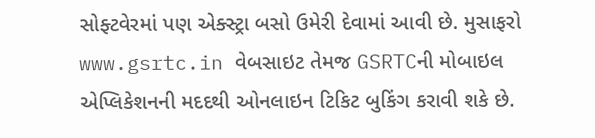સોફ્ટવેરમાં પણ એક્સ્ટ્રા બસો ઉમેરી દેવામાં આવી છે. મુસાફરો www.gsrtc.in વેબસાઇટ તેમજ GSRTCની મોબાઇલ એપ્લિકેશનની મદદથી ઓનલાઇન ટિકિટ બુકિંગ કરાવી શકે છે.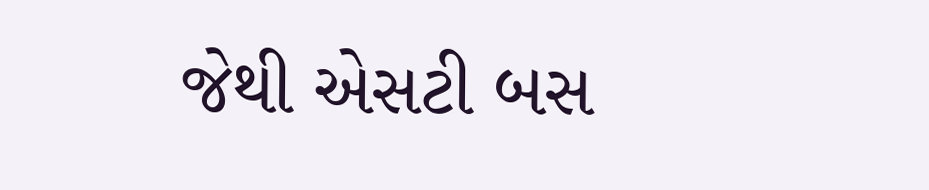જેથી એસટી બસ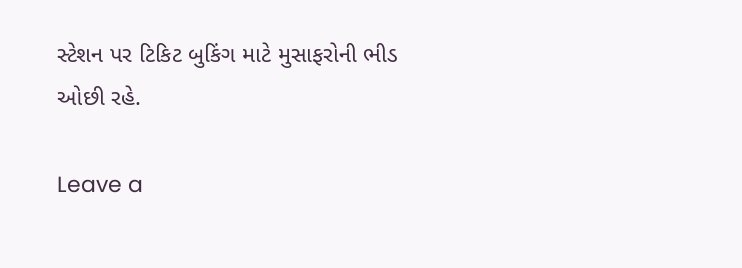સ્ટેશન પર ટિકિટ બુકિંગ માટે મુસાફરોની ભીડ ઓછી રહે.

Leave a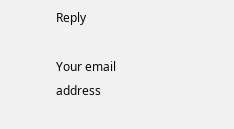Reply

Your email address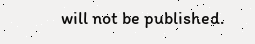will not be published.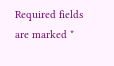Required fields are marked *